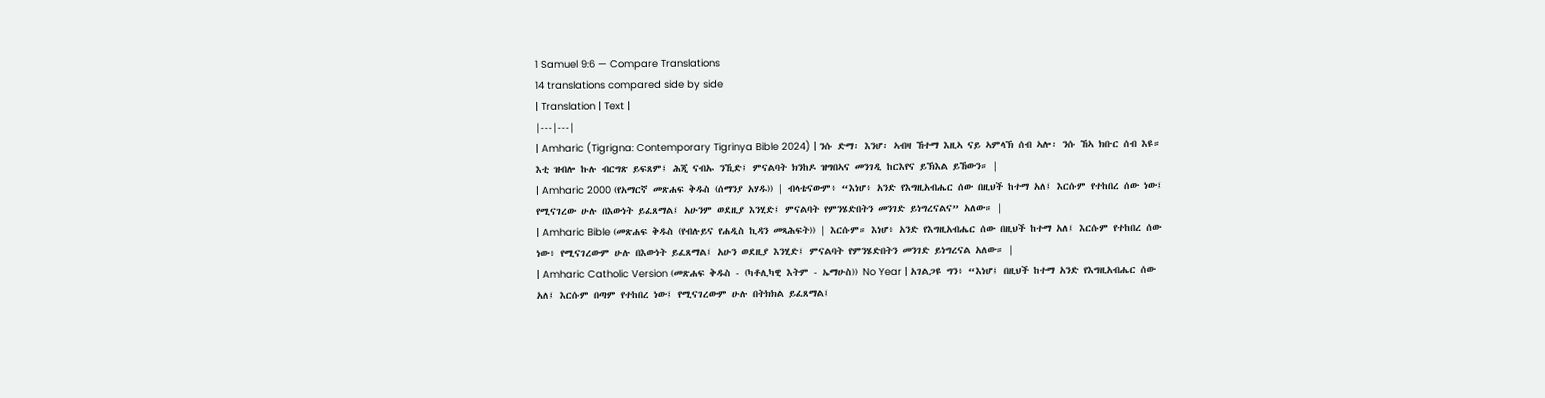1 Samuel 9:6 — Compare Translations
14 translations compared side by side
| Translation | Text |
|---|---|
| Amharic (Tigrigna: Contemporary Tigrinya Bible 2024) | ንሱ ድማ፡ እንሆ፡ ኣብዛ ኸተማ እዚኣ ናይ ኣምላኽ ሰብ ኣሎ፡ ንሱ ኸኣ ክቡር ሰብ እዩ። እቲ ዝብሎ ኩሉ ብርግጽ ይፍጸም፤ ሕጂ ናብኡ ንኺድ፤ ምናልባት ክንከዶ ዝግበኣና መንገዲ ከርእየና ይኽእል ይኸውን። |
| Amharic 2000 (የአማርኛ መጽሐፍ ቅዱስ (ሰማንያ አሃዱ)) | ብላቴናውም፥ “እነሆ፥ አንድ የእግዚአብሔር ሰው በዚህች ከተማ አለ፤ እርሱም የተከበረ ሰው ነው፤ የሚናገረው ሁሉ በእውነት ይፈጸማል፤ አሁንም ወደዚያ እንሂድ፤ ምናልባት የምንሄድበትን መንገድ ይነግረናልና” አለው። |
| Amharic Bible (መጽሐፍ ቅዱስ (የብሉይና የሐዲስ ኪዳን መጻሕፍት)) | እርሱም። እነሆ፥ አንድ የእግዚአብሔር ሰው በዚህች ከተማ አለ፤ እርሱም የተከበረ ሰው ነው፥ የሚናገረውም ሁሉ በእውነት ይፈጸማል፤ አሁን ወደዚያ እንሂድ፤ ምናልባት የምንሄድበትን መንገድ ይነግረናል አለው። |
| Amharic Catholic Version (መጽሐፍ ቅዱስ - (ካቶሊካዊ እትም - ኤማሁስ)) No Year | አገልጋዩ ግን፥ “እነሆ፤ በዚህች ከተማ አንድ የእግዚአብሔር ሰው አለ፤ እርሱም በጣም የተከበረ ነው፤ የሚናገረውም ሁሉ በትክክል ይፈጸማል፤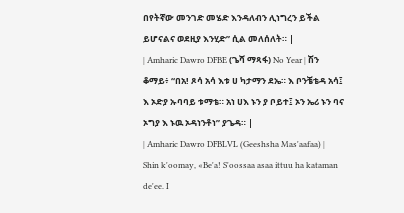በየትኛው መንገድ መሄድ እንዳለብን ሊነግረን ይችል ይሆናልና ወደዚያ እንሂድ” ሲል መለሰለት። |
| Amharic Dawro DFBE (ጌሻ ማጻፋ) No Year | ሽን ቆማይ፥ “በአ! ጾሳ አሳ እቱ ሀ ካታማን ደኤ። እ ቦንቼቴዳ አሳ፤ እ ኦድያ ኡባባይ ቱማቴ። አነ ሀእ ኑን ያ ቦይተ፤ ኦን ኤሪ ኑን ባና ኦግያ እ ኑዉ ኦዳነንቶነ” ያጌዳ። |
| Amharic Dawro DFBLVL (Geeshsha Mas'aafaa) | Shin k'oomay, «Be'a! S'oossaa asaa ittuu ha kataman de'ee. I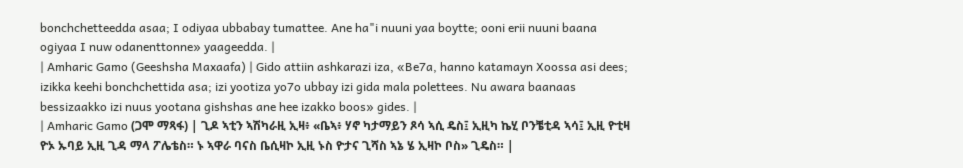bonchchetteedda asaa; I odiyaa ubbabay tumattee. Ane ha"i nuuni yaa boytte; ooni erii nuuni baana ogiyaa I nuw odanenttonne» yaageedda. |
| Amharic Gamo (Geeshsha Maxaafa) | Gido attiin ashkarazi iza, «Be7a, hanno katamayn Xoossa asi dees; izikka keehi bonchchettida asa; izi yootiza yo7o ubbay izi gida mala polettees. Nu awara baanaas bessizaakko izi nuus yootana gishshas ane hee izakko boos» gides. |
| Amharic Gamo (ጋሞ ማጻፋ) | ጊዶ ኣቲን ኣሽካራዚ ኢዛ፥ «ቤኣ፥ ሃኖ ካታማይን ጾሳ ኣሲ ዴስ፤ ኢዚካ ኬሂ ቦንቼቲዳ ኣሳ፤ ኢዚ ዮቲዛ ዮኦ ኡባይ ኢዚ ጊዳ ማላ ፖሌቴስ። ኑ ኣዋራ ባናስ ቤሲዛኮ ኢዚ ኑስ ዮታና ጊሻስ ኣኔ ሄ ኢዛኮ ቦስ» ጊዴስ። |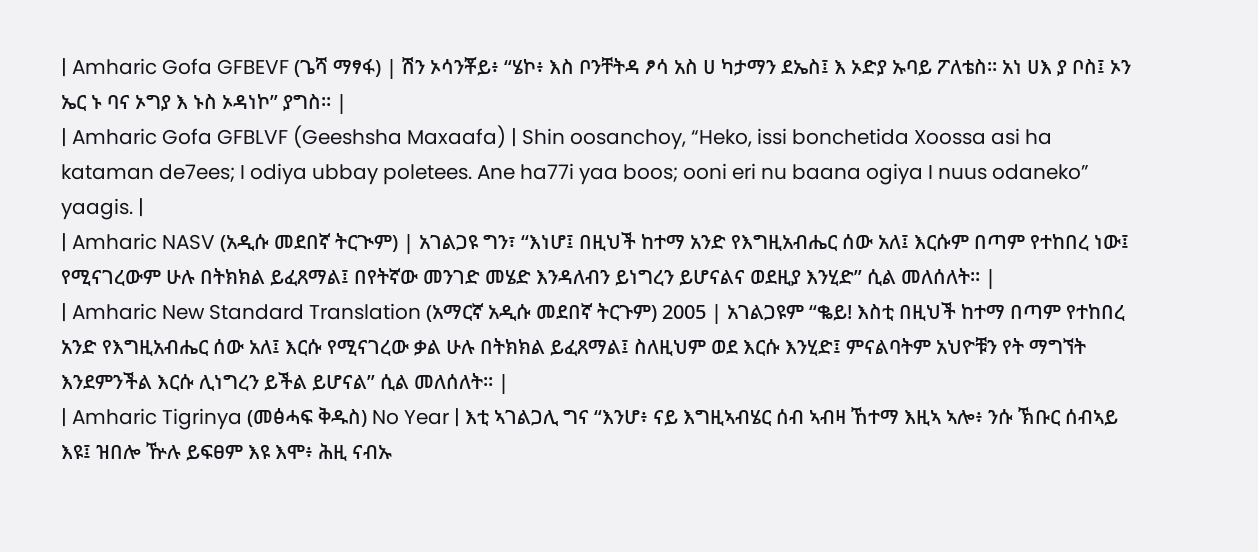| Amharic Gofa GFBEVF (ጌሻ ማፃፋ) | ሽን ኦሳንቾይ፥ “ሄኮ፥ እስ ቦንቸትዳ ፆሳ አስ ሀ ካታማን ደኤስ፤ እ ኦድያ ኡባይ ፖለቴስ። አነ ሀእ ያ ቦስ፤ ኦን ኤር ኑ ባና ኦግያ እ ኑስ ኦዳነኮ” ያግስ። |
| Amharic Gofa GFBLVF (Geeshsha Maxaafa) | Shin oosanchoy, “Heko, issi bonchetida Xoossa asi ha kataman de7ees; I odiya ubbay poletees. Ane ha77i yaa boos; ooni eri nu baana ogiya I nuus odaneko” yaagis. |
| Amharic NASV (አዲሱ መደበኛ ትርጒም) | አገልጋዩ ግን፣ “እነሆ፤ በዚህች ከተማ አንድ የእግዚአብሔር ሰው አለ፤ እርሱም በጣም የተከበረ ነው፤ የሚናገረውም ሁሉ በትክክል ይፈጸማል፤ በየትኛው መንገድ መሄድ እንዳለብን ይነግረን ይሆናልና ወደዚያ እንሂድ” ሲል መለሰለት። |
| Amharic New Standard Translation (አማርኛ አዲሱ መደበኛ ትርጉም) 2005 | አገልጋዩም “ቈይ! እስቲ በዚህች ከተማ በጣም የተከበረ አንድ የእግዚአብሔር ሰው አለ፤ እርሱ የሚናገረው ቃል ሁሉ በትክክል ይፈጸማል፤ ስለዚህም ወደ እርሱ እንሂድ፤ ምናልባትም አህዮቹን የት ማግኘት እንደምንችል እርሱ ሊነግረን ይችል ይሆናል” ሲል መለሰለት። |
| Amharic Tigrinya (መፅሓፍ ቅዱስ) No Year | እቲ ኣገልጋሊ ግና “እንሆ፥ ናይ እግዚኣብሄር ሰብ ኣብዛ ኸተማ እዚኣ ኣሎ፥ ንሱ ኽቡር ሰብኣይ እዩ፤ ዝበሎ ዅሉ ይፍፀም እዩ እሞ፥ ሕዚ ናብኡ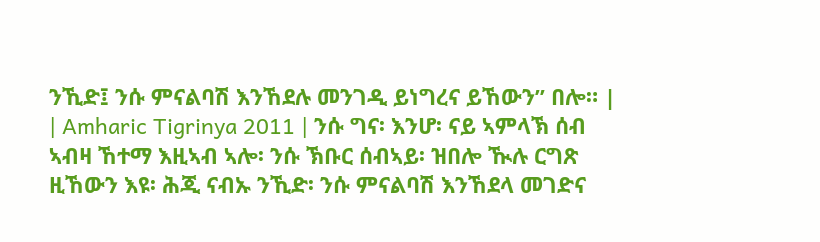ንኺድ፤ ንሱ ምናልባሽ እንኸደሉ መንገዲ ይነግረና ይኸውን” በሎ። |
| Amharic Tigrinya 2011 | ንሱ ግና፡ እንሆ፡ ናይ ኣምላኽ ሰብ ኣብዛ ኸተማ እዚኣብ ኣሎ፡ ንሱ ኽቡር ሰብኣይ፡ ዝበሎ ዂሉ ርግጽ ዚኸውን እዩ፡ ሕጂ ናብኡ ንኺድ፡ ንሱ ምናልባሽ እንኸደላ መገድና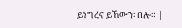ይነግረና ይኸውን፡ በሎ። |